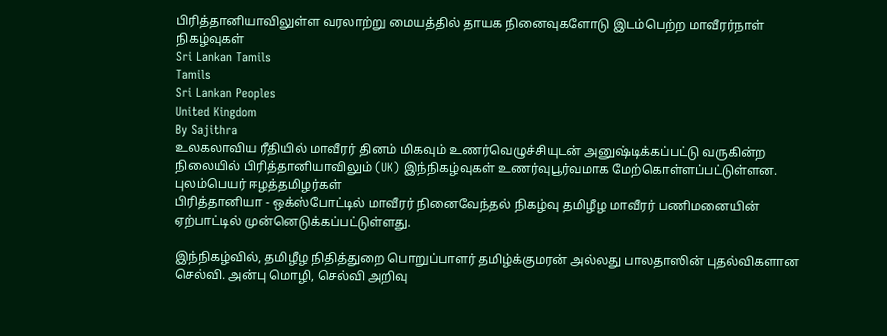பிரித்தானியாவிலுள்ள வரலாற்று மையத்தில் தாயக நினைவுகளோடு இடம்பெற்ற மாவீரர்நாள் நிகழ்வுகள்
Sri Lankan Tamils
Tamils
Sri Lankan Peoples
United Kingdom
By Sajithra
உலகலாவிய ரீதியில் மாவீரர் தினம் மிகவும் உணர்வெழுச்சியுடன் அனுஷ்டிக்கப்பட்டு வருகின்ற நிலையில் பிரித்தானியாவிலும் (UK) இந்நிகழ்வுகள் உணர்வுபூர்வமாக மேற்கொள்ளப்பட்டுள்ளன.
புலம்பெயர் ஈழத்தமிழர்கள்
பிரித்தானியா - ஒக்ஸ்போட்டில் மாவீரர் நினைவேந்தல் நிகழ்வு தமிழீழ மாவீரர் பணிமனையின் ஏற்பாட்டில் முன்னெடுக்கப்பட்டுள்ளது.

இந்நிகழ்வில், தமிழீழ நிதித்துறை பொறுப்பாளர் தமிழ்க்குமரன் அல்லது பாலதாஸின் புதல்விகளான செல்வி. அன்பு மொழி, செல்வி அறிவு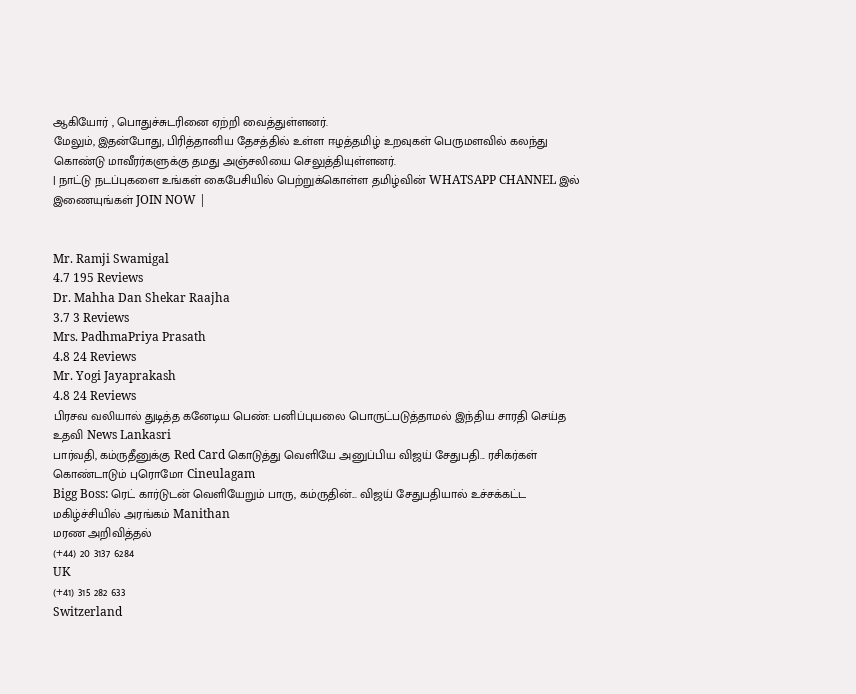ஆகியோர் , பொதுச்சுடரினை ஏற்றி வைத்துள்ளனர்.
மேலும், இதன்போது, பிரித்தானிய தேசத்தில் உள்ள ஈழத்தமிழ் உறவுகள் பெருமளவில் கலந்து கொண்டு மாவீரர்களுக்கு தமது அஞ்சலியை செலுத்தியுள்ளனர்.
| நாட்டு நடப்புகளை உங்கள் கைபேசியில் பெற்றுக்கொள்ள தமிழ்வின் WHATSAPP CHANNEL இல் இணையுங்கள் JOIN NOW |


Mr. Ramji Swamigal
4.7 195 Reviews
Dr. Mahha Dan Shekar Raajha
3.7 3 Reviews
Mrs. PadhmaPriya Prasath
4.8 24 Reviews
Mr. Yogi Jayaprakash
4.8 24 Reviews
பிரசவ வலியால் துடித்த கனேடிய பெண்: பனிப்புயலை பொருட்படுத்தாமல் இந்திய சாரதி செய்த உதவி News Lankasri
பார்வதி, கம்ருதீனுக்கு Red Card கொடுத்து வெளியே அனுப்பிய விஜய் சேதுபதி... ரசிகர்கள் கொண்டாடும் புரொமோ Cineulagam
Bigg Boss: ரெட் கார்டுடன் வெளியேறும் பாரு, கம்ருதின்... விஜய் சேதுபதியால் உச்சக்கட்ட மகிழ்ச்சியில் அரங்கம் Manithan
மரண அறிவித்தல்
(+44) 20 3137 6284
UK
(+41) 315 282 633
Switzerland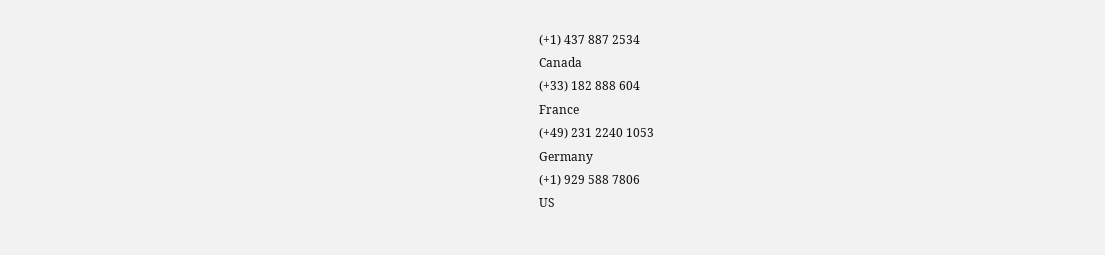(+1) 437 887 2534
Canada
(+33) 182 888 604
France
(+49) 231 2240 1053
Germany
(+1) 929 588 7806
US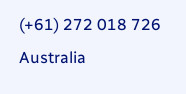(+61) 272 018 726
Australia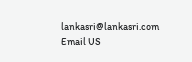lankasri@lankasri.com
Email US